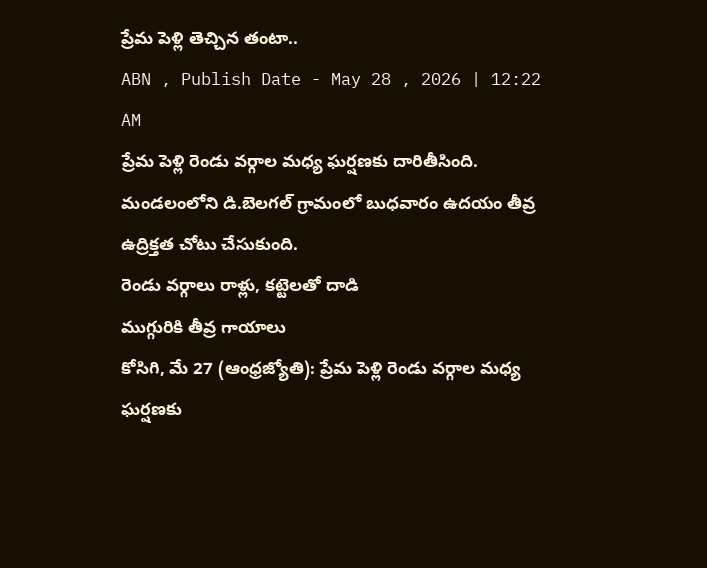ప్రేమ పెళ్లి తెచ్చిన తంటా..
ABN , Publish Date - May 28 , 2026 | 12:22 AM
ప్రేమ పెళ్లి రెండు వర్గాల మధ్య ఘర్షణకు దారితీసింది. మండలంలోని డి.బెలగల్ గ్రామంలో బుధవారం ఉదయం తీవ్ర ఉద్రిక్తత చోటు చేసుకుంది.
రెండు వర్గాలు రాళ్లు, కట్టెలతో దాడి
ముగ్గురికి తీవ్ర గాయాలు
కోసిగి, మే 27 (ఆంధ్రజ్యోతి): ప్రేమ పెళ్లి రెండు వర్గాల మధ్య ఘర్షణకు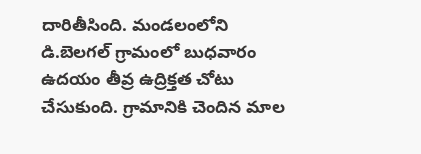దారితీసింది. మండలంలోని డి.బెలగల్ గ్రామంలో బుధవారం ఉదయం తీవ్ర ఉద్రిక్తత చోటు చేసుకుంది. గ్రామానికి చెందిన మాల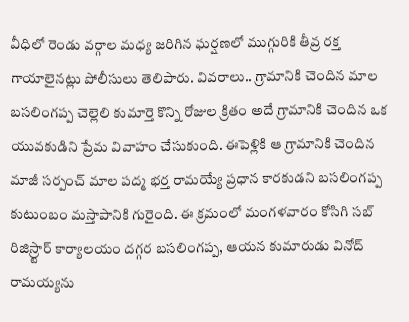వీధిలో రెండు వర్గాల మధ్య జరిగిన ఘర్షణలో ముగ్గురికి తీవ్ర రక్త గాయాలైనట్లు పోలీసులు తెలిపారు. వివరాలు.. గ్రామానికి చెందిన మాల బసలింగప్ప చెల్లెలి కుమార్తె కొన్ని రోజుల క్రితం అదే గ్రామానికి చెందిన ఒక యువకుడిని ప్రేమ వివాహం చేసుకుంది. ఈపెళ్లికి ఆ గ్రామానికి చెందిన మాజీ సర్పంచ్ మాల పద్మ భర్త రామయ్యే ప్రధాన కారకుడని బసలింగప్ప కుటుంబం మస్తాపానికి గురైంది. ఈ క్రమంలో మంగళవారం కోసిగి సబ్ రిజిస్ర్టార్ కార్యాలయం దగ్గర బసలింగప్ప, ఆయన కుమారుడు వినోద్ రామయ్యను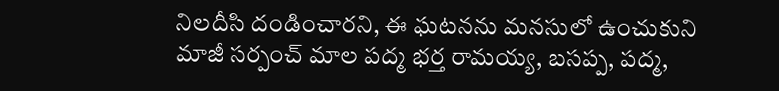నిలదీసి దండించారని, ఈ ఘటనను మనసులో ఉంచుకుని మాజీ సర్పంచ్ మాల పద్మ భర్త రామయ్య, బసప్ప, పద్మ,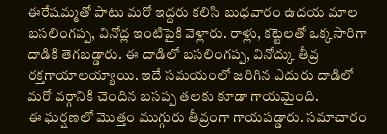ఈరేషమ్మతో పాటు మరో ఇద్దరు కలిసి బుధవారం ఉదయ మాల బసలింగప్ప, వినోద్ల ఇంటిపైకి వెళ్లారు. రాళ్లు, కట్టెలతో ఒక్కసారిగా దాడికి తెగబడ్డారు. ఈ దాడిలో బసలింగప్ప, వినోద్కు తీవ్ర రక్తగాయాలయ్యాయి. ఇదే సమయంలో జరిగిన ఎదురు దాడిలో మరో వర్గానికి చెందిన బసప్ప తలకు కూడా గాయమైంది.
ఈ ఘర్షణలో మొత్తం ముగ్గురు తీవ్రంగా గాయపడ్డారు. సమాచారం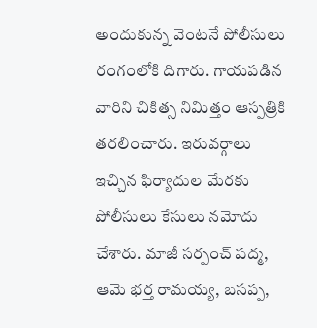అందుకున్న వెంటనే పోలీసులు రంగంలోకి దిగారు. గాయపడిన వారిని చికిత్స నిమిత్తం ఆస్పత్రికి తరలించారు. ఇరువర్గాలు ఇచ్చిన ఫిర్యాదుల మేరకు పోలీసులు కేసులు నమోదు చేశారు. మాజీ సర్పంచ్ పద్మ, ఆమె భర్త రామయ్య, బసప్ప,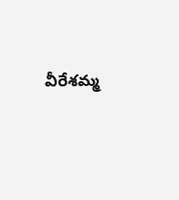వీరేశమ్మ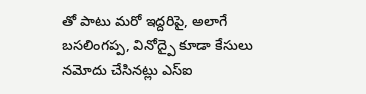తో పాటు మరో ఇద్దరిపై, అలాగే బసలింగప్ప, వినోద్పై కూడా కేసులు నమోదు చేసినట్లు ఎస్ఐ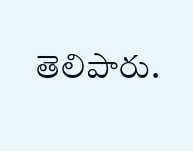తెలిపారు.